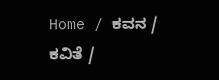Home / ಕವನ / ಕವಿತೆ /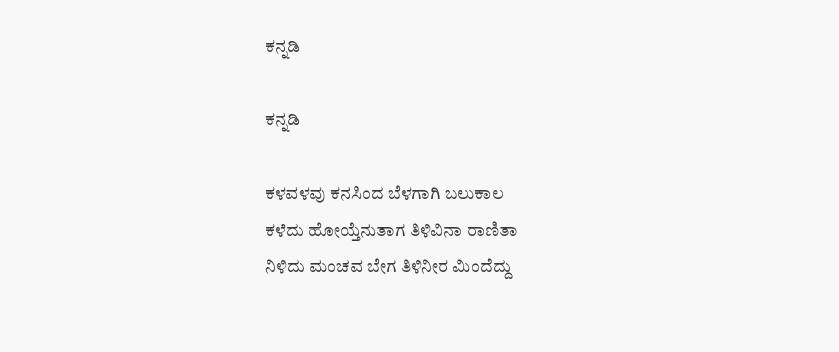ಕನ್ನಡಿ

ಕನ್ನಡಿ

ಕಳವಳವು ಕನಸಿಂದ ಬೆಳಗಾಗಿ ಬಲುಕಾಲ
ಕಳೆದು ಹೋಯ್ತೆನುತಾಗ ತಿಳಿವಿನಾ ರಾಣಿತಾ
ನಿಳಿದು ಮಂಚವ ಬೇಗ ತಿಳಿನೀರ ಮಿಂದೆದ್ದು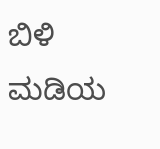ಬಿಳಿ ಮಡಿಯ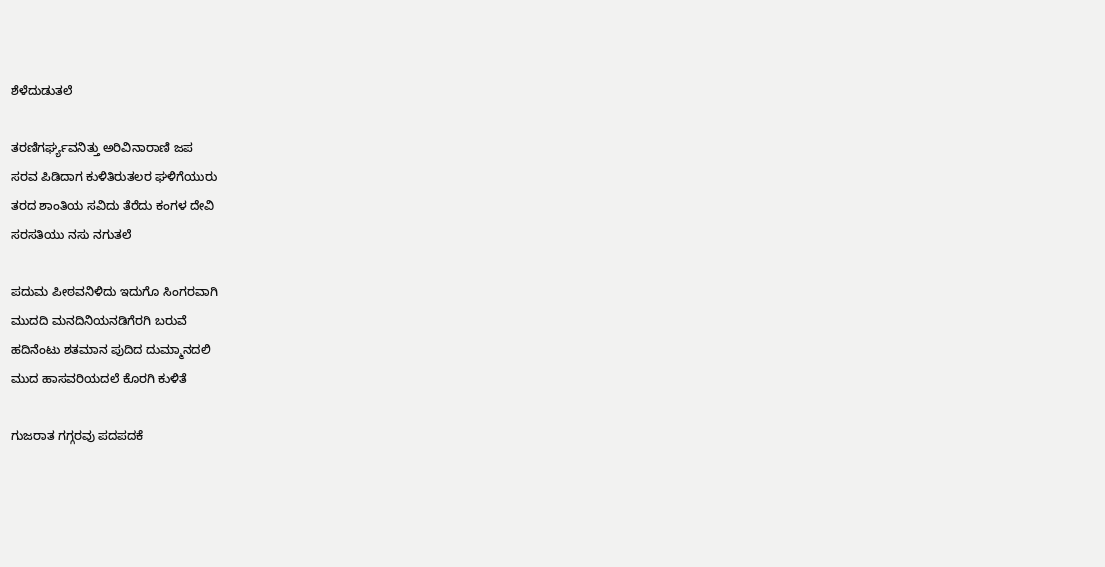ಶೆಳೆದುಡುತಲೆ

ತರಣಿಗರ್ಘ್ಯವನಿತ್ತು ಅರಿವಿನಾರಾಣಿ ಜಪ
ಸರವ ಪಿಡಿದಾಗ ಕುಳಿತಿರುತಲರ ಘಳಿಗೆಯುರು
ತರದ ಶಾಂತಿಯ ಸವಿದು ತೆರೆದು ಕಂಗಳ ದೇವಿ
ಸರಸತಿಯು ನಸು ನಗುತಲೆ

ಪದುಮ ಪೀಠವನಿಳಿದು ಇದುಗೊ ಸಿಂಗರವಾಗಿ
ಮುದದಿ ಮನದಿನಿಯನಡಿಗೆರಗಿ ಬರುವೆ
ಹದಿನೆಂಟು ಶತಮಾನ ಪುದಿದ ದುಮ್ಮಾನದಲಿ
ಮುದ ಹಾಸವರಿಯದಲೆ ಕೊರಗಿ ಕುಳಿತೆ

ಗುಜರಾತ ಗಗ್ಗರವು ಪದಪದಕೆ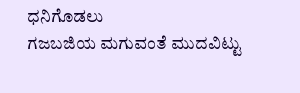ಧನಿಗೊಡಲು
ಗಜಬಜಿಯ ಮಗುವಂತೆ ಮುದವಿಟ್ಟು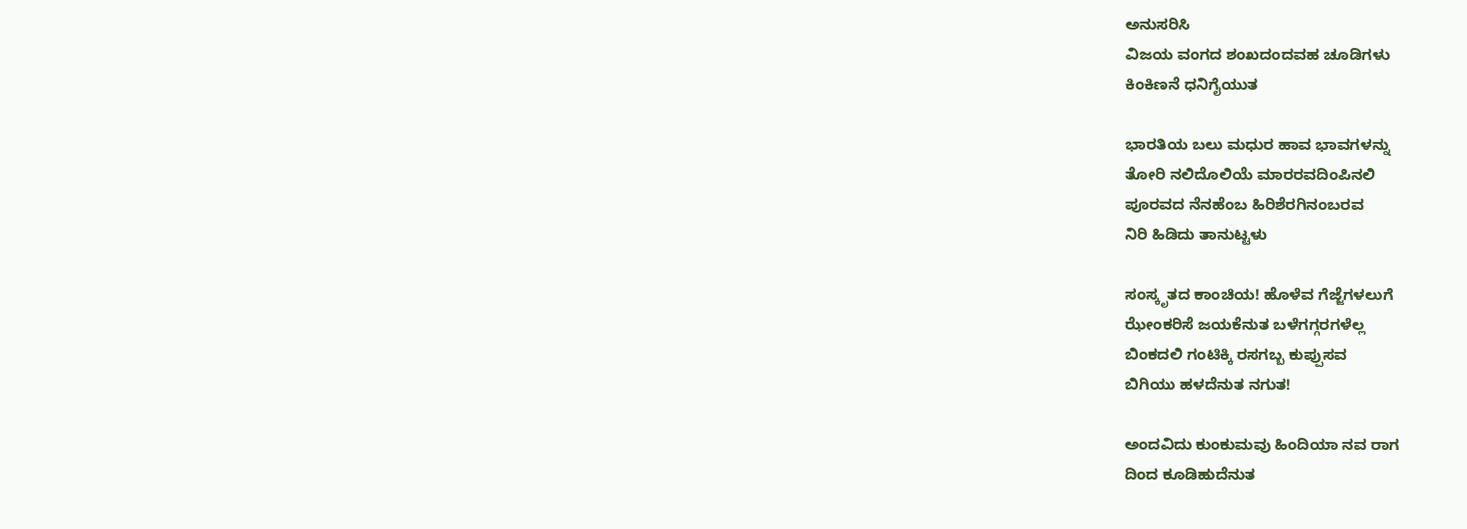ಅನುಸರಿಸಿ
ವಿಜಯ ವಂಗದ ಶಂಖದಂದವಹ ಚೂಡಿಗಳು
ಕಿಂಕಿಣನೆ ಧನಿಗೈಯುತ

ಭಾರತಿಯ ಬಲು ಮಧುರ ಹಾವ ಭಾವಗಳನ್ನು
ತೋರಿ ನಲಿದೊಲಿಯೆ ಮಾರರವದಿಂಪಿನಲಿ
ಪೂರವದ ನೆನಹೆಂಬ ಹಿರಿಶೆರಗಿನಂಬರವ
ನಿರಿ ಹಿಡಿದು ತಾನುಟ್ಟಳು

ಸಂಸ್ಕೃತದ ಕಾಂಚಿಯ! ಹೊಳೆವ ಗೆಜ್ಜೆಗಳಲುಗೆ
ಝೇಂಕರಿಸೆ ಜಯಕೆನುತ ಬಳೆಗಗ್ಗರಗಳೆಲ್ಲ
ಬಿಂಕದಲಿ ಗಂಟಿಕ್ಕಿ ರಸಗಬ್ಬ ಕುಪ್ಪುಸವ
ಬಿಗಿಯು ಹಳದೆನುತ ನಗುತ!

ಅಂದವಿದು ಕುಂಕುಮವು ಹಿಂದಿಯಾ ನವ ರಾಗ
ದಿಂದ ಕೂಡಿಹುದೆನುತ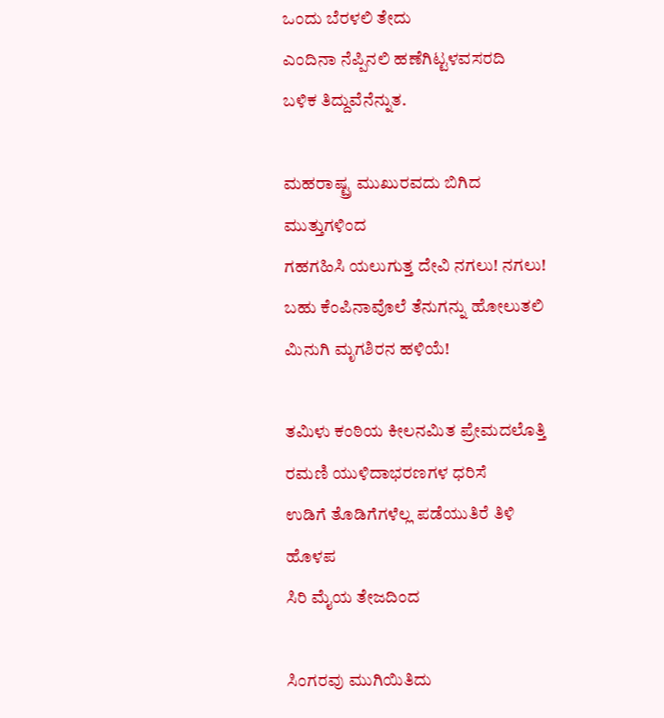ಒಂದು ಬೆರಳಲಿ ತೇದು
ಎಂದಿನಾ ನೆಪ್ಪಿನಲಿ ಹಣೆಗಿಟ್ಟಳವಸರದಿ
ಬಳಿಕ ತಿದ್ದುವೆನೆನ್ನುತ.

ಮಹರಾಷ್ಟ್ರ ಮುಖುರವದು ಬಿಗಿದ ಮುತ್ತುಗಳಿಂದ
ಗಹಗಹಿಸಿ ಯಲುಗುತ್ತ ದೇವಿ ನಗಲು! ನಗಲು!
ಬಹು ಕೆಂಪಿನಾವೊಲೆ ತೆನುಗನ್ನು ಹೋಲುತಲಿ
ಮಿನುಗಿ ಮೃಗಶಿರನ ಹಳಿಯೆ!

ತಮಿಳು ಕಂಠಿಯ ಕೀಲನಮಿತ ಪ್ರೇಮದಲೊತ್ತಿ
ರಮಣಿ ಯುಳಿದಾಭರಣಗಳ ಧರಿಸೆ
ಉಡಿಗೆ ತೊಡಿಗೆಗಳೆಲ್ಲ ಪಡೆಯುತಿರೆ ತಿಳಿ ಹೊಳಪ
ಸಿರಿ ಮೈಯ ತೇಜದಿಂದ

ಸಿಂಗರವು ಮುಗಿಯಿತಿದು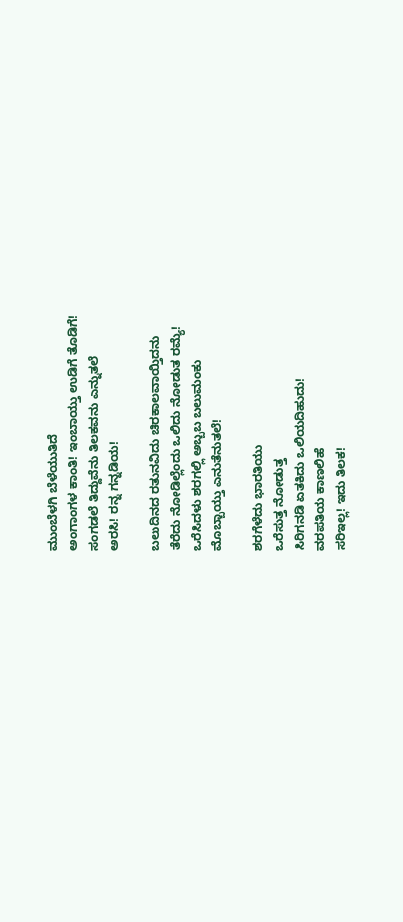ಮುಂಬೆಳಗಿ ಬೆಳೆಯುತಿದೆ
ಅಂಗಾಂಗಳ ಕಾಂತಿ! ಇಂಬಾಯ್ತು ಉಡಿಗೆ ತೊಡಿಗೆ!
ಸಂಗಡಲೆ ತಿದ್ದುವೆನು ತಿಲಕವನು ಎನ್ನುತಲೆ
ಅರಸಿ! ರನ್ನ ಗನ್ನಡಿಯ!

ಬಲುದಿನದ ರತುನವಿದು ಚಿರಕಾಲವಾಯ್ತಿದನು
ತೆರೆದು ನೋಡಿಲ್ಲೆಂದು ಒಲಿದು ನೋಡುತ ರಮ್ಯೆ!
ಒರೆಸಿದಳು ಶರಗಲ್ಲಿ ಅಬ್ಬಬ ಬಲುಮಂಕು
ಮೊಬ್ಬಾಯ್ತು ಎನುತೆನುತಲೆ!

ಶರಗೆಳೆದು ಭಾರತಿಯು
ಒರೆಸುತ್ತ ನೋಡುತ್ತ
ಸಿರಿಗನಡಿ ಏತಕಿದು ಒಲಿಯದಿಹುದು!
ವರಪತಿಯ ಕಾಣಲಿಹೆ
ಸರಿ‌ಇಲ್ಲ! ಇದು ತಿಲಕ!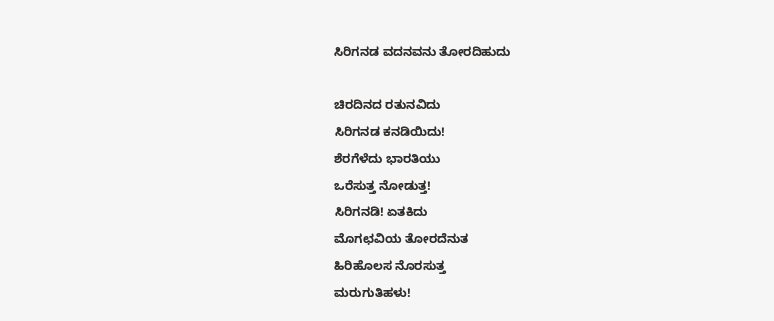ಸಿರಿಗನಡ ವದನವನು ತೋರದಿಹುದು

ಚಿರದಿನದ ರತುನವಿದು
ಸಿರಿಗನಡ ಕನಡಿಯಿದು!
ಶೆರಗೆಳೆದು ಭಾರತಿಯು
ಒರೆಸುತ್ತ ನೋಡುತ್ತ!
ಸಿರಿಗನಡಿ! ಏತಕಿದು
ಮೊಗಛವಿಯ ತೋರದೆನುತ
ಹಿರಿಹೊಲಸ ನೊರಸುತ್ತ
ಮರುಗುತಿಹಳು!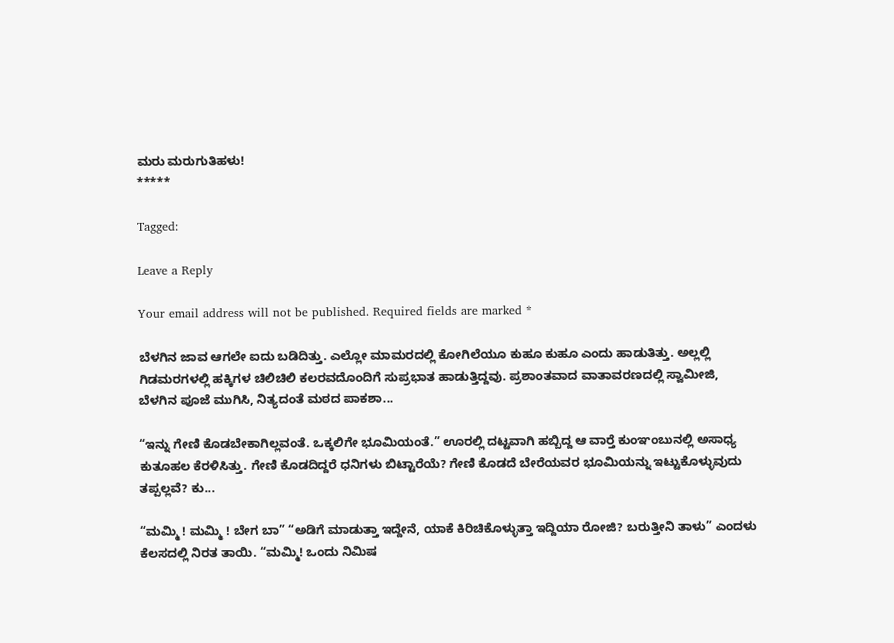ಮರು ಮರುಗುತಿಹಳು!
*****

Tagged:

Leave a Reply

Your email address will not be published. Required fields are marked *

ಬೆಳಗಿನ ಜಾವ ಆಗಲೇ ಐದು ಬಡಿದಿತ್ತು. ಎಲ್ಲೋ ಮಾಮರದಲ್ಲಿ ಕೋಗಿಲೆಯೂ ಕುಹೂ ಕುಹೂ ಎಂದು ಹಾಡುತಿತ್ತು. ಅಲ್ಲಲ್ಲಿ ಗಿಡಮರಗಳಲ್ಲಿ ಹಕ್ಕಿಗಳ ಚಿಲಿಚಿಲಿ ಕಲರವದೊಂದಿಗೆ ಸುಪ್ರಭಾತ ಹಾಡುತ್ತಿದ್ದವು. ಪ್ರಶಾಂತವಾದ ವಾತಾವರಣದಲ್ಲಿ ಸ್ವಾಮೀಜಿ, ಬೆಳಗಿನ ಪೂಜೆ ಮುಗಿಸಿ, ನಿತ್ಯದಂತೆ ಮಠದ ಪಾಕಶಾ...

“ಇನ್ನು ಗೇಣಿ ಕೊಡಬೇಕಾಗಿಲ್ಲವಂತೆ. ಒಕ್ಕಲಿಗೇ ಭೂಮಿಯಂತೆ.” ಊರಲ್ಲಿ ದಟ್ಟವಾಗಿ ಹಬ್ಬಿದ್ದ ಆ ವಾರ್‍ತೆ ಕುಂಞಂಬುನಲ್ಲಿ ಅಸಾಧ್ಯ ಕುತೂಹಲ ಕೆರಳಿಸಿತ್ತು. ಗೇಣಿ ಕೊಡದಿದ್ದರೆ ಧನಿಗಳು ಬಿಟ್ಟಾರೆಯೆ? ಗೇಣಿ ಕೊಡದೆ ಬೇರೆಯವರ ಭೂಮಿಯನ್ನು ಇಟ್ಟುಕೊಳ್ಳುವುದು ತಪ್ಪಲ್ಲವೆ? ಕು...

“ಮಮ್ಮಿ ! ಮಮ್ಮಿ ! ಬೇಗ ಬಾ” “ಅಡಿಗೆ ಮಾಡುತ್ತಾ ಇದ್ದೇನೆ, ಯಾಕೆ ಕಿರಿಚಿಕೊಳ್ಳುತ್ತಾ ಇದ್ದಿಯಾ ರೋಜಿ? ಬರುತ್ತೀನಿ ತಾಳು” ಎಂದಳು ಕೆಲಸದಲ್ಲಿ ನಿರತ ತಾಯಿ. “ಮಮ್ಮಿ! ಒಂದು ನಿಮಿಷ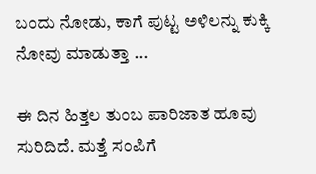ಬಂದು ನೋಡು, ಕಾಗೆ ಪುಟ್ಟ ಅಳಿಲನ್ನು ಕುಕ್ಕಿ ನೋವು ಮಾಡುತ್ತಾ ...

ಈ ದಿನ ಹಿತ್ತಲ ತುಂಬ ಪಾರಿಜಾತ ಹೂವು ಸುರಿದಿದೆ. ಮತ್ತೆ ಸಂಪಿಗೆ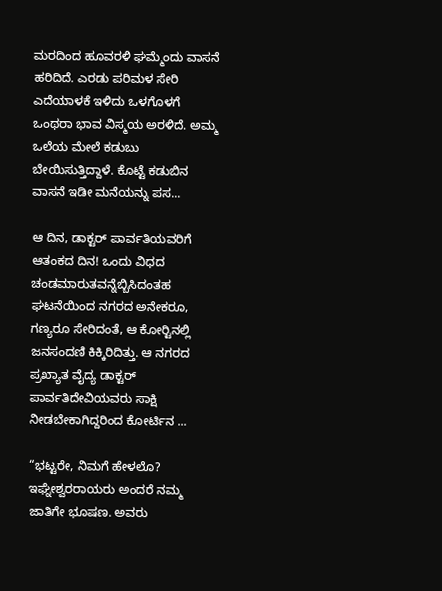ಮರದಿಂದ ಹೂವರಳಿ ಘಮ್ಮೆಂದು ವಾಸನೆ ಹರಿದಿದೆ. ಎರಡು ಪರಿಮಳ ಸೇರಿ ಎದೆಯಾಳಕೆ ಇಳಿದು ಒಳಗೊಳಗೆ ಒಂಥರಾ ಭಾವ ವಿಸ್ಮಯ ಅರಳಿದೆ. ಅಮ್ಮ ಒಲೆಯ ಮೇಲೆ ಕಡುಬು ಬೇಯಿಸುತ್ತಿದ್ದಾಳೆ. ಕೊಟ್ಟೆ ಕಡುಬಿನ ವಾಸನೆ ಇಡೀ ಮನೆಯನ್ನು ಪಸ...

ಆ ದಿನ, ಡಾಕ್ಟರ್ ಪಾರ್ವತಿಯವರಿಗೆ ಆತಂಕದ ದಿನ! ಒಂದು ವಿಧದ ಚಂಡಮಾರುತವನ್ನೆಬ್ಬಿಸಿದಂತಹ ಘಟನೆಯಿಂದ ನಗರದ ಅನೇಕರೂ, ಗಣ್ಯರೂ ಸೇರಿದಂತೆ, ಆ ಕೋರ್‍ಟಿನಲ್ಲಿ ಜನಸಂದಣಿ ಕಿಕ್ಕಿರಿದಿತ್ತು. ಆ ನಗರದ ಪ್ರಖ್ಯಾತ ವೈದ್ಯ ಡಾಕ್ಟರ್ ಪಾರ್ವತಿದೇವಿಯವರು ಸಾಕ್ಷಿ ನೀಡಬೇಕಾಗಿದ್ದರಿಂದ ಕೋರ್ಟಿನ ...

“ಭಟ್ಟರೇ, ನಿಮಗೆ ಹೇಳಲೊ? ಇಘ್ನೇಶ್ವರರಾಯರು ಅಂದರೆ ನಮ್ಮ ಜಾತಿಗೇ ಭೂಷಣ. ಅವರು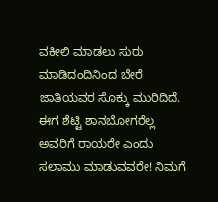ವಕೀಲಿ ಮಾಡಲು ಸುರು ಮಾಡಿದಂದಿನಿಂದ ಬೇರೆ ಜಾತಿಯವರ ಸೊಕ್ಕು ಮುರಿದಿದೆ. ಈಗ ಶೆಟ್ಟಿ ಶಾನಬೋಗರೆಲ್ಲ ಅವರಿಗೆ ರಾಯರೇ ಎಂದು ಸಲಾಮು ಮಾಡುವವರೇ! ನಿಮಗೆ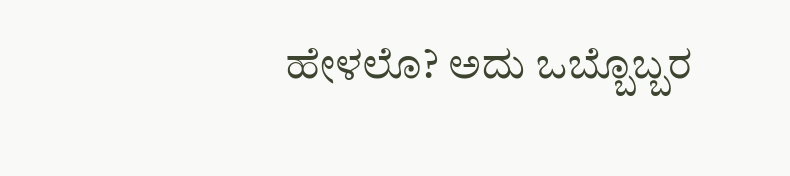ಹೇಳಲೊ? ಅದು ಒಬ್ಬೊಬ್ಬರ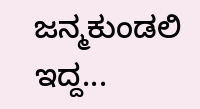ಜನ್ಮಕುಂಡಲಿ ಇದ್ದ...